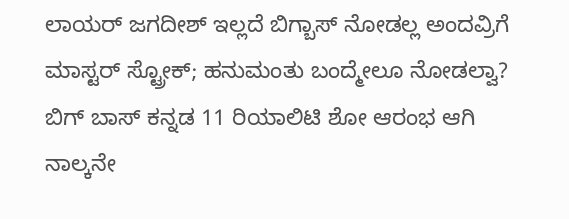ಲಾಯರ್ ಜಗದೀಶ್ ಇಲ್ಲದೆ ಬಿಗ್ಬಾಸ್ ನೋಡಲ್ಲ ಅಂದವ್ರಿಗೆ ಮಾಸ್ಟರ್ ಸ್ಟ್ರೋಕ್; ಹನುಮಂತು ಬಂದ್ಮೇಲೂ ನೋಡಲ್ವಾ?
ಬಿಗ್ ಬಾಸ್ ಕನ್ನಡ 11 ರಿಯಾಲಿಟಿ ಶೋ ಆರಂಭ ಆಗಿ ನಾಲ್ಕನೇ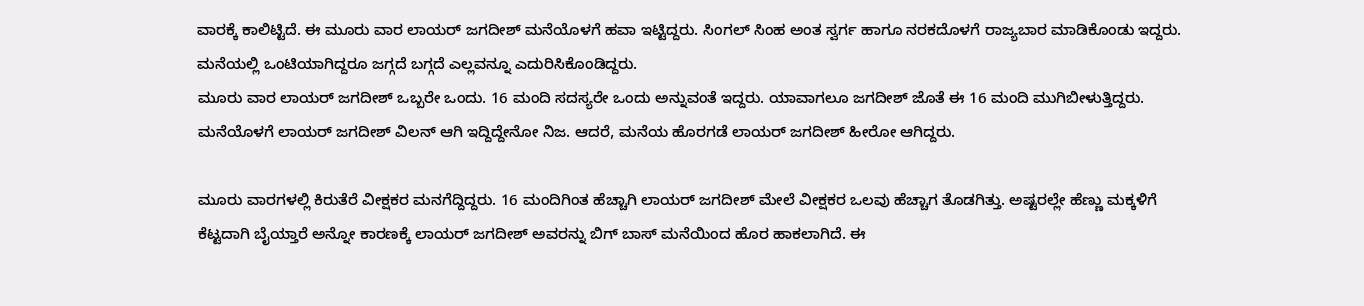ವಾರಕ್ಕೆ ಕಾಲಿಟ್ಟಿದೆ. ಈ ಮೂರು ವಾರ ಲಾಯರ್ ಜಗದೀಶ್ ಮನೆಯೊಳಗೆ ಹವಾ ಇಟ್ಟಿದ್ದರು. ಸಿಂಗಲ್ ಸಿಂಹ ಅಂತ ಸ್ವರ್ಗ ಹಾಗೂ ನರಕದೊಳಗೆ ರಾಜ್ಯಬಾರ ಮಾಡಿಕೊಂಡು ಇದ್ದರು. ಮನೆಯಲ್ಲಿ ಒಂಟಿಯಾಗಿದ್ದರೂ ಜಗ್ಗದೆ ಬಗ್ಗದೆ ಎಲ್ಲವನ್ನೂ ಎದುರಿಸಿಕೊಂಡಿದ್ದರು.
ಮೂರು ವಾರ ಲಾಯರ್ ಜಗದೀಶ್ ಒಬ್ಬರೇ ಒಂದು. 16 ಮಂದಿ ಸದಸ್ಯರೇ ಒಂದು ಅನ್ನುವಂತೆ ಇದ್ದರು. ಯಾವಾಗಲೂ ಜಗದೀಶ್ ಜೊತೆ ಈ 16 ಮಂದಿ ಮುಗಿಬೀಳುತ್ತಿದ್ದರು. ಮನೆಯೊಳಗೆ ಲಾಯರ್ ಜಗದೀಶ್ ವಿಲನ್ ಆಗಿ ಇದ್ದಿದ್ದೇನೋ ನಿಜ. ಆದರೆ, ಮನೆಯ ಹೊರಗಡೆ ಲಾಯರ್ ಜಗದೀಶ್ ಹೀರೋ ಆಗಿದ್ದರು.

ಮೂರು ವಾರಗಳಲ್ಲಿ ಕಿರುತೆರೆ ವೀಕ್ಷಕರ ಮನಗೆದ್ದಿದ್ದರು. 16 ಮಂದಿಗಿಂತ ಹೆಚ್ಚಾಗಿ ಲಾಯರ್ ಜಗದೀಶ್ ಮೇಲೆ ವೀಕ್ಷಕರ ಒಲವು ಹೆಚ್ಚಾಗ ತೊಡಗಿತ್ತು. ಅಷ್ಟರಲ್ಲೇ ಹೆಣ್ಣು ಮಕ್ಕಳಿಗೆ ಕೆಟ್ಟದಾಗಿ ಬೈಯ್ತಾರೆ ಅನ್ನೋ ಕಾರಣಕ್ಕೆ ಲಾಯರ್ ಜಗದೀಶ್ ಅವರನ್ನು ಬಿಗ್ ಬಾಸ್ ಮನೆಯಿಂದ ಹೊರ ಹಾಕಲಾಗಿದೆ. ಈ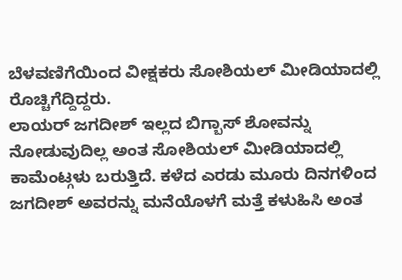ಬೆಳವಣಿಗೆಯಿಂದ ವೀಕ್ಷಕರು ಸೋಶಿಯಲ್ ಮೀಡಿಯಾದಲ್ಲಿ ರೊಚ್ಚಿಗೆದ್ದಿದ್ದರು.
ಲಾಯರ್ ಜಗದೀಶ್ ಇಲ್ಲದ ಬಿಗ್ಬಾಸ್ ಶೋವನ್ನು ನೋಡುವುದಿಲ್ಲ ಅಂತ ಸೋಶಿಯಲ್ ಮೀಡಿಯಾದಲ್ಲಿ ಕಾಮೆಂಟ್ಗಳು ಬರುತ್ತಿದೆ. ಕಳೆದ ಎರಡು ಮೂರು ದಿನಗಳಿಂದ ಜಗದೀಶ್ ಅವರನ್ನು ಮನೆಯೊಳಗೆ ಮತ್ತೆ ಕಳುಹಿಸಿ ಅಂತ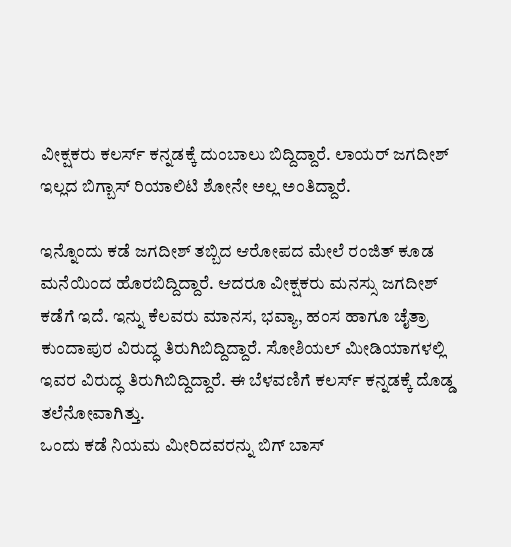ವೀಕ್ಷಕರು ಕಲರ್ಸ್ ಕನ್ನಡಕ್ಕೆ ದುಂಬಾಲು ಬಿದ್ದಿದ್ದಾರೆ. ಲಾಯರ್ ಜಗದೀಶ್ ಇಲ್ಲದ ಬಿಗ್ಬಾಸ್ ರಿಯಾಲಿಟಿ ಶೋನೇ ಅಲ್ಲ ಅಂತಿದ್ದಾರೆ.

ಇನ್ನೊಂದು ಕಡೆ ಜಗದೀಶ್ ತಬ್ಬಿದ ಆರೋಪದ ಮೇಲೆ ರಂಜಿತ್ ಕೂಡ ಮನೆಯಿಂದ ಹೊರಬಿದ್ದಿದ್ದಾರೆ. ಆದರೂ ವೀಕ್ಷಕರು ಮನಸ್ಸು ಜಗದೀಶ್ ಕಡೆಗೆ ಇದೆ. ಇನ್ನು ಕೆಲವರು ಮಾನಸ, ಭವ್ಯಾ, ಹಂಸ ಹಾಗೂ ಚೈತ್ರಾ ಕುಂದಾಪುರ ವಿರುದ್ಧ ತಿರುಗಿಬಿದ್ದಿದ್ದಾರೆ. ಸೋಶಿಯಲ್ ಮೀಡಿಯಾಗಳಲ್ಲಿ ಇವರ ವಿರುದ್ಧ ತಿರುಗಿಬಿದ್ದಿದ್ದಾರೆ. ಈ ಬೆಳವಣಿಗೆ ಕಲರ್ಸ್ ಕನ್ನಡಕ್ಕೆ ದೊಡ್ಡ ತಲೆನೋವಾಗಿತ್ತು.
ಒಂದು ಕಡೆ ನಿಯಮ ಮೀರಿದವರನ್ನು ಬಿಗ್ ಬಾಸ್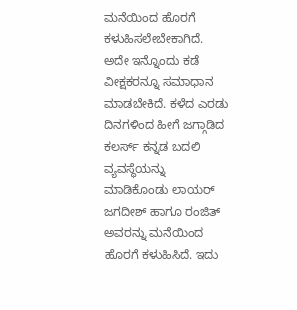ಮನೆಯಿಂದ ಹೊರಗೆ ಕಳುಹಿಸಲೇಬೇಕಾಗಿದೆ. ಅದೇ ಇನ್ನೊಂದು ಕಡೆ ವೀಕ್ಷಕರನ್ನೂ ಸಮಾಧಾನ ಮಾಡಬೇಕಿದೆ. ಕಳೆದ ಎರಡು ದಿನಗಳಿಂದ ಹೀಗೆ ಜಗ್ಗಾಡಿದ ಕಲರ್ಸ್ ಕನ್ನಡ ಬದಲಿ ವ್ಯವಸ್ಥೆಯನ್ನು ಮಾಡಿಕೊಂಡು ಲಾಯರ್ ಜಗದೀಶ್ ಹಾಗೂ ರಂಜಿತ್ ಅವರನ್ನು ಮನೆಯಿಂದ ಹೊರಗೆ ಕಳುಹಿಸಿದೆ. ಇದು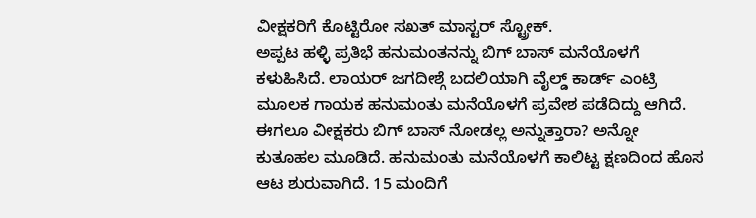ವೀಕ್ಷಕರಿಗೆ ಕೊಟ್ಟಿರೋ ಸಖತ್ ಮಾಸ್ಟರ್ ಸ್ಟ್ರೋಕ್.
ಅಪ್ಪಟ ಹಳ್ಳಿ ಪ್ರತಿಭೆ ಹನುಮಂತನನ್ನು ಬಿಗ್ ಬಾಸ್ ಮನೆಯೊಳಗೆ ಕಳುಹಿಸಿದೆ. ಲಾಯರ್ ಜಗದೀಶ್ಗೆ ಬದಲಿಯಾಗಿ ವೈಲ್ಡ್ ಕಾರ್ಡ್ ಎಂಟ್ರಿ ಮೂಲಕ ಗಾಯಕ ಹನುಮಂತು ಮನೆಯೊಳಗೆ ಪ್ರವೇಶ ಪಡೆದಿದ್ದು ಆಗಿದೆ. ಈಗಲೂ ವೀಕ್ಷಕರು ಬಿಗ್ ಬಾಸ್ ನೋಡಲ್ಲ ಅನ್ನುತ್ತಾರಾ? ಅನ್ನೋ ಕುತೂಹಲ ಮೂಡಿದೆ. ಹನುಮಂತು ಮನೆಯೊಳಗೆ ಕಾಲಿಟ್ಟ ಕ್ಷಣದಿಂದ ಹೊಸ ಆಟ ಶುರುವಾಗಿದೆ. 15 ಮಂದಿಗೆ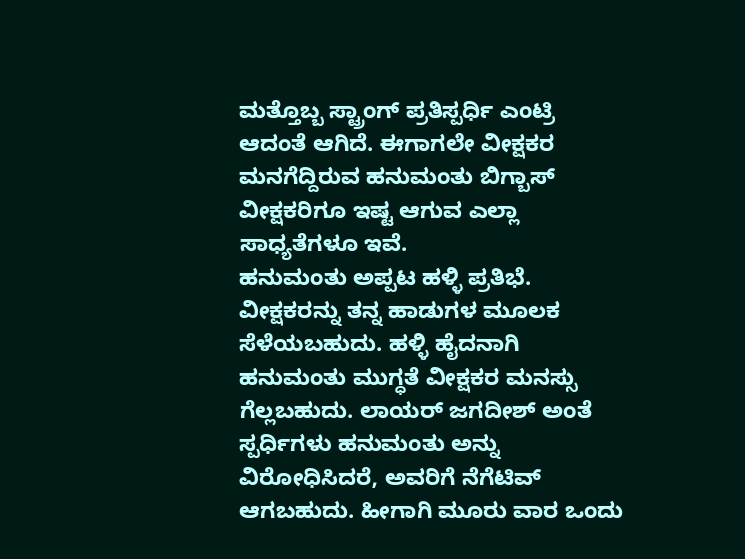ಮತ್ತೊಬ್ಬ ಸ್ಟ್ರಾಂಗ್ ಪ್ರತಿಸ್ಪರ್ಧಿ ಎಂಟ್ರಿ ಆದಂತೆ ಆಗಿದೆ. ಈಗಾಗಲೇ ವೀಕ್ಷಕರ ಮನಗೆದ್ದಿರುವ ಹನುಮಂತು ಬಿಗ್ಬಾಸ್ ವೀಕ್ಷಕರಿಗೂ ಇಷ್ಟ ಆಗುವ ಎಲ್ಲಾ ಸಾಧ್ಯತೆಗಳೂ ಇವೆ.
ಹನುಮಂತು ಅಪ್ಪಟ ಹಳ್ಳಿ ಪ್ರತಿಭೆ. ವೀಕ್ಷಕರನ್ನು ತನ್ನ ಹಾಡುಗಳ ಮೂಲಕ ಸೆಳೆಯಬಹುದು. ಹಳ್ಳಿ ಹೈದನಾಗಿ ಹನುಮಂತು ಮುಗ್ಧತೆ ವೀಕ್ಷಕರ ಮನಸ್ಸು ಗೆಲ್ಲಬಹುದು. ಲಾಯರ್ ಜಗದೀಶ್ ಅಂತೆ ಸ್ಪರ್ಧಿಗಳು ಹನುಮಂತು ಅನ್ನು ವಿರೋಧಿಸಿದರೆ, ಅವರಿಗೆ ನೆಗೆಟಿವ್ ಆಗಬಹುದು. ಹೀಗಾಗಿ ಮೂರು ವಾರ ಒಂದು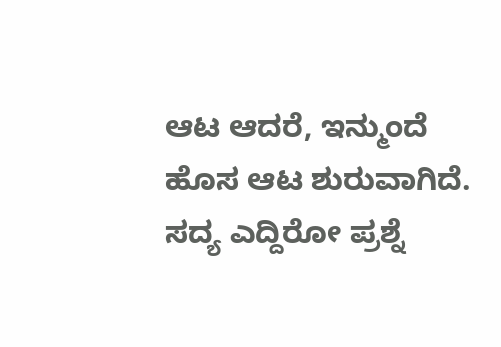ಆಟ ಆದರೆ, ಇನ್ಮುಂದೆ ಹೊಸ ಆಟ ಶುರುವಾಗಿದೆ. ಸದ್ಯ ಎದ್ದಿರೋ ಪ್ರಶ್ನೆ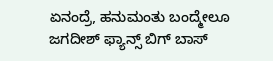ಏನಂದ್ರೆ, ಹನುಮಂತು ಬಂದ್ಮೇಲೂ ಜಗದೀಶ್ ಫ್ಯಾನ್ಸ್ ಬಿಗ್ ಬಾಸ್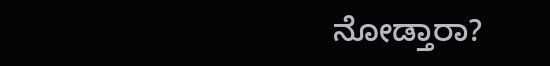ನೋಡ್ತಾರಾ?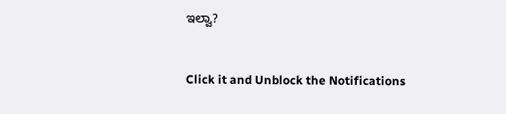ಇಲ್ವಾ?


Click it and Unblock the Notifications